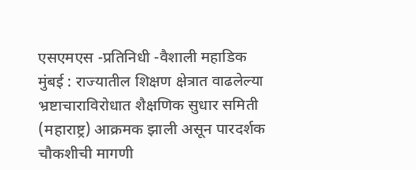एसएमएस -प्रतिनिधी -वैशाली महाडिक
मुंबई : राज्यातील शिक्षण क्षेत्रात वाढलेल्या भ्रष्टाचाराविरोधात शैक्षणिक सुधार समिती (महाराष्ट्र) आक्रमक झाली असून पारदर्शक चौकशीची मागणी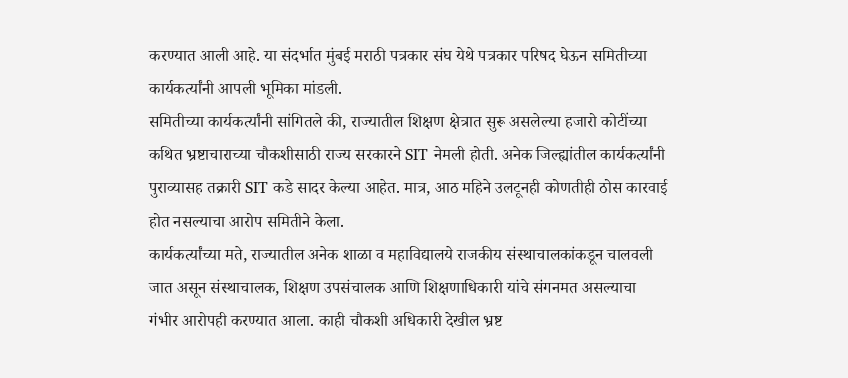करण्यात आली आहे. या संदर्भात मुंबई मराठी पत्रकार संघ येथे पत्रकार परिषद घेऊन समितीच्या कार्यकर्त्यांनी आपली भूमिका मांडली.
समितीच्या कार्यकर्त्यांनी सांगितले की, राज्यातील शिक्षण क्षेत्रात सुरू असलेल्या हजारो कोटींच्या कथित भ्रष्टाचाराच्या चौकशीसाठी राज्य सरकारने SIT नेमली होती. अनेक जिल्ह्यांतील कार्यकर्त्यांनी पुराव्यासह तक्रारी SIT कडे सादर केल्या आहेत. मात्र, आठ महिने उलटूनही कोणतीही ठोस कारवाई होत नसल्याचा आरोप समितीने केला.
कार्यकर्त्यांच्या मते, राज्यातील अनेक शाळा व महाविद्यालये राजकीय संस्थाचालकांकडून चालवली जात असून संस्थाचालक, शिक्षण उपसंचालक आणि शिक्षणाधिकारी यांचे संगनमत असल्याचा गंभीर आरोपही करण्यात आला. काही चौकशी अधिकारी देखील भ्रष्ट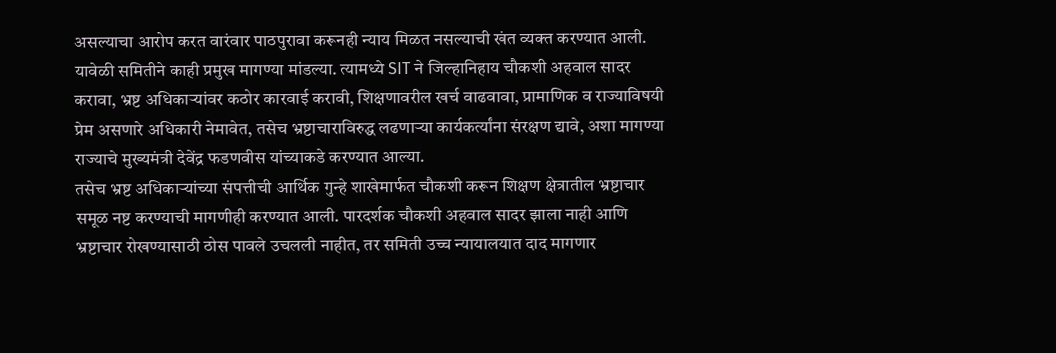असल्याचा आरोप करत वारंवार पाठपुरावा करूनही न्याय मिळत नसल्याची खंत व्यक्त करण्यात आली.
यावेळी समितीने काही प्रमुख मागण्या मांडल्या. त्यामध्ये SIT ने जिल्हानिहाय चौकशी अहवाल सादर करावा, भ्रष्ट अधिकाऱ्यांवर कठोर कारवाई करावी, शिक्षणावरील खर्च वाढवावा, प्रामाणिक व राज्याविषयी प्रेम असणारे अधिकारी नेमावेत, तसेच भ्रष्टाचाराविरुद्ध लढणाऱ्या कार्यकर्त्यांना संरक्षण द्यावे, अशा मागण्या राज्याचे मुख्यमंत्री देवेंद्र फडणवीस यांच्याकडे करण्यात आल्या.
तसेच भ्रष्ट अधिकाऱ्यांच्या संपत्तीची आर्थिक गुन्हे शाखेमार्फत चौकशी करून शिक्षण क्षेत्रातील भ्रष्टाचार समूळ नष्ट करण्याची मागणीही करण्यात आली. पारदर्शक चौकशी अहवाल सादर झाला नाही आणि भ्रष्टाचार रोखण्यासाठी ठोस पावले उचलली नाहीत, तर समिती उच्च न्यायालयात दाद मागणार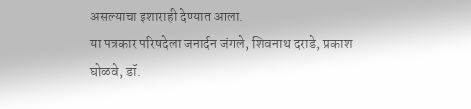असल्याचा इशाराही देण्यात आला.
या पत्रकार परिषदेला जनार्दन जंगले, शिवनाथ दराडे, प्रकाश घोळवे, डॉ.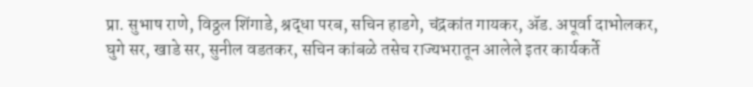प्रा. सुभाष राणे, विठ्ठल शिंगाडे, श्रद्धा परब, सचिन हाडगे, चंद्रकांत गायकर, ॲड. अपूर्वा दाभोलकर, घुगे सर, खाडे सर, सुनील वडतकर, सचिन कांबळे तसेच राज्यभरातून आलेले इतर कार्यकर्ते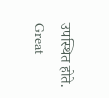उपस्थित होते.
Great